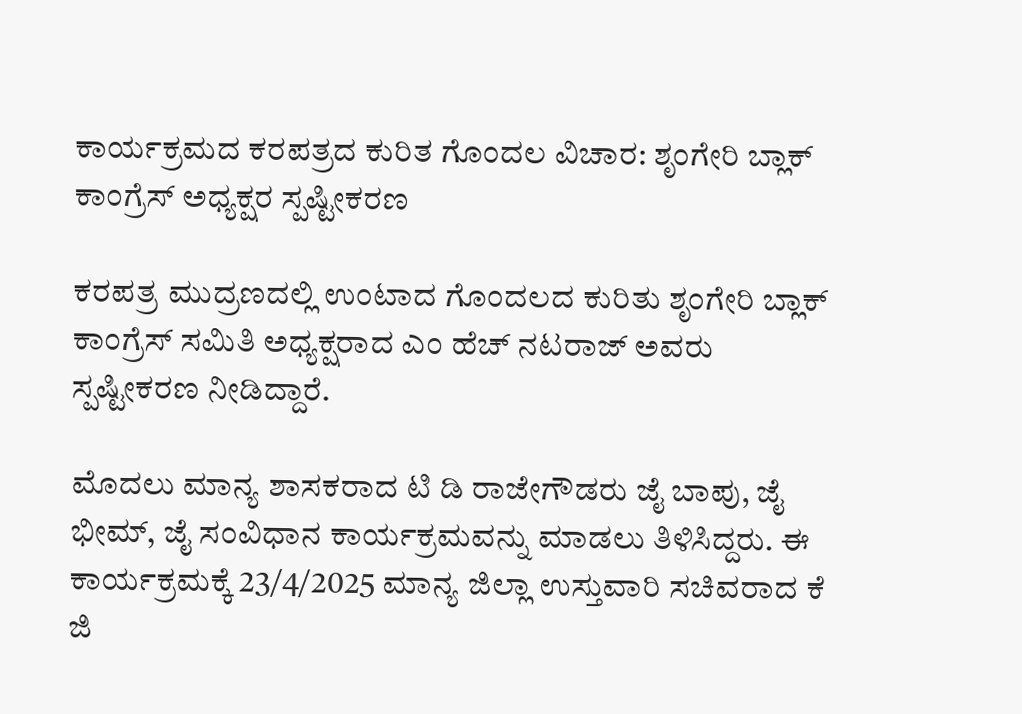ಕಾರ್ಯಕ್ರಮದ ಕರಪತ್ರದ ಕುರಿತ ಗೊಂದಲ ವಿಚಾರ: ಶೃಂಗೇರಿ ಬ್ಲಾಕ್ ಕಾಂಗ್ರೆಸ್ ಅಧ್ಯಕ್ಷರ ಸ್ಪಷ್ಟೀಕರಣ

ಕರಪತ್ರ ಮುದ್ರಣದಲ್ಲಿ ಉಂಟಾದ ಗೊಂದಲದ ಕುರಿತು ಶೃಂಗೇರಿ ಬ್ಲಾಕ್ ಕಾಂಗ್ರೆಸ್ ಸಮಿತಿ ಅಧ್ಯಕ್ಷರಾದ ಎಂ ಹೆಚ್ ನಟರಾಜ್ ಅವರು ಸ್ಪಷ್ಟೀಕರಣ ನೀಡಿದ್ದಾರೆ.

ಮೊದಲು ಮಾನ್ಯ ಶಾಸಕರಾದ ಟಿ ಡಿ ರಾಜೇಗೌಡರು ಜೈ ಬಾಪು, ಜೈ ಭೀಮ್, ಜೈ ಸಂವಿಧಾನ ಕಾರ್ಯಕ್ರಮವನ್ನು ಮಾಡಲು ತಿಳಿಸಿದ್ದರು. ಈ ಕಾರ್ಯಕ್ರಮಕ್ಕೆ 23/4/2025 ಮಾನ್ಯ ಜಿಲ್ಲಾ ಉಸ್ತುವಾರಿ ಸಚಿವರಾದ ಕೆ ಜಿ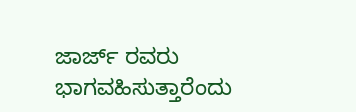ಜಾರ್ಜ್ ರವರು ಭಾಗವಹಿಸುತ್ತಾರೆಂದು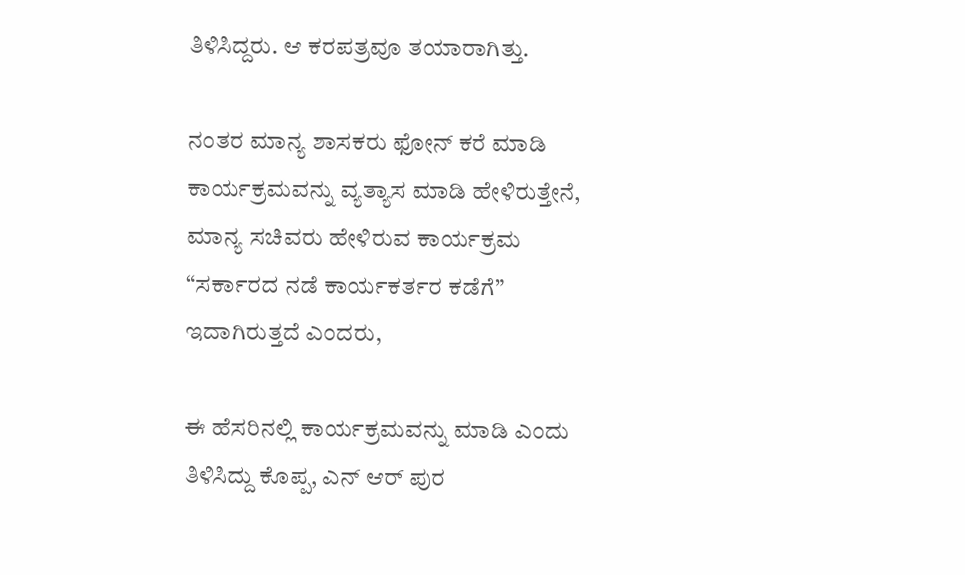ತಿಳಿಸಿದ್ದರು. ಆ ಕರಪತ್ರವೂ ತಯಾರಾಗಿತ್ತು.

ನಂತರ ಮಾನ್ಯ ಶಾಸಕರು ಫೋನ್ ಕರೆ ಮಾಡಿ ಕಾರ್ಯಕ್ರಮವನ್ನು ವ್ಯತ್ಯಾಸ ಮಾಡಿ ಹೇಳಿರುತ್ತೇನೆ, ಮಾನ್ಯ ಸಚಿವರು ಹೇಳಿರುವ ಕಾರ್ಯಕ್ರಮ “ಸರ್ಕಾರದ ನಡೆ ಕಾರ್ಯಕರ್ತರ ಕಡೆಗೆ” ಇದಾಗಿರುತ್ತದೆ ಎಂದರು,

ಈ ಹೆಸರಿನಲ್ಲಿ ಕಾರ್ಯಕ್ರಮವನ್ನು ಮಾಡಿ ಎಂದು ತಿಳಿಸಿದ್ದು ಕೊಪ್ಪ, ಎನ್ ಆರ್ ಪುರ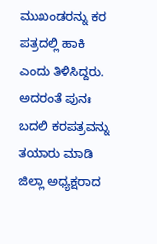ಮುಖಂಡರನ್ನು ಕರ ಪತ್ರದಲ್ಲಿ ಹಾಕಿ ಎಂದು ತಿಳಿಸಿದ್ದರು. ಅದರಂತೆ ಪುನಃ ಬದಲಿ ಕರಪತ್ರವನ್ನು ತಯಾರು ಮಾಡಿ ಜಿಲ್ಲಾ ಅಧ್ಯಕ್ಷರಾದ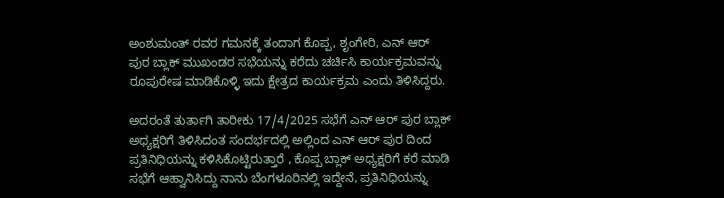ಅಂಶುಮಂತ್ ರವರ ಗಮನಕ್ಕೆ ತಂದಾಗ ಕೊಪ್ಪ, ಶೃಂಗೇರಿ, ಎನ್ ಆರ್ ಪುರ ಬ್ಲಾಕ್ ಮುಖಂಡರ ಸಭೆಯನ್ನು ಕರೆದು ಚರ್ಚಿಸಿ ಕಾರ್ಯಕ್ರಮವನ್ನು ರೂಪುರೇಷ ಮಾಡಿಕೊಳ್ಳಿ ಇದು ಕ್ಷೇತ್ರದ ಕಾರ್ಯಕ್ರಮ ಎಂದು ತಿಳಿಸಿದ್ದರು.

ಅದರಂತೆ ತುರ್ತಾಗಿ ತಾರೀಕು 17/4/2025 ಸಭೆಗೆ ಎನ್ ಆರ್ ಪುರ ಬ್ಲಾಕ್ ಅಧ್ಯಕ್ಷರಿಗೆ ತಿಳಿಸಿದಂತ ಸಂದರ್ಭದಲ್ಲಿ ಅಲ್ಲಿಂದ ಎನ್ ಆರ್ ಪುರ ದಿಂದ ಪ್ರತಿನಿಧಿಯನ್ನು ಕಳಿಸಿಕೊಟ್ಟಿರುತ್ತಾರೆ , ಕೊಪ್ಪ ಬ್ಲಾಕ್ ಅಧ್ಯಕ್ಷರಿಗೆ ಕರೆ ಮಾಡಿ ಸಭೆಗೆ ಆಹ್ವಾನಿಸಿದ್ದು ನಾನು ಬೆಂಗಳೂರಿನಲ್ಲಿ ಇದ್ದೇನೆ, ಪ್ರತಿನಿಧಿಯನ್ನು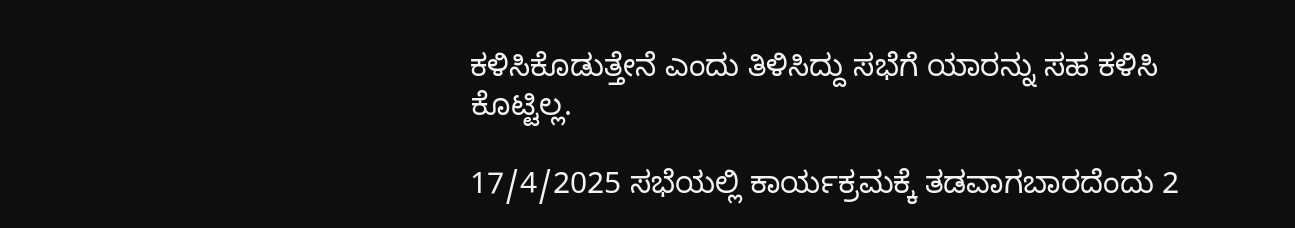ಕಳಿಸಿಕೊಡುತ್ತೇನೆ ಎಂದು ತಿಳಿಸಿದ್ದು ಸಭೆಗೆ ಯಾರನ್ನು ಸಹ ಕಳಿಸಿ ಕೊಟ್ಟಿಲ್ಲ.

17/4/2025 ಸಭೆಯಲ್ಲಿ ಕಾರ್ಯಕ್ರಮಕ್ಕೆ ತಡವಾಗಬಾರದೆಂದು 2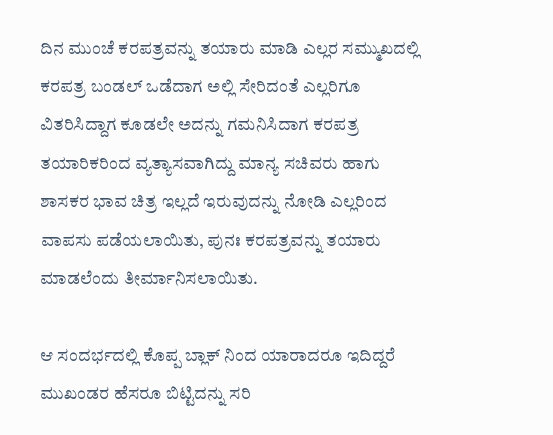ದಿನ ಮುಂಚೆ ಕರಪತ್ರವನ್ನು ತಯಾರು ಮಾಡಿ ಎಲ್ಲರ ಸಮ್ಮುಖದಲ್ಲಿ ಕರಪತ್ರ ಬಂಡಲ್ ಒಡೆದಾಗ ಅಲ್ಲಿ ಸೇರಿದಂತೆ ಎಲ್ಲರಿಗೂ ವಿತರಿಸಿದ್ದಾಗ ಕೂಡಲೇ ಅದನ್ನು ಗಮನಿಸಿದಾಗ ಕರಪತ್ರ ತಯಾರಿಕರಿಂದ ವ್ಯತ್ಯಾಸವಾಗಿದ್ದು ಮಾನ್ಯ ಸಚಿವರು ಹಾಗು ಶಾಸಕರ ಭಾವ ಚಿತ್ರ ಇಲ್ಲದೆ ಇರುವುದನ್ನು ನೋಡಿ ಎಲ್ಲರಿಂದ ವಾಪಸು ಪಡೆಯಲಾಯಿತು, ಪುನಃ ಕರಪತ್ರವನ್ನು ತಯಾರು ಮಾಡಲೆಂದು ತೀರ್ಮಾನಿಸಲಾಯಿತು.

ಆ ಸಂದರ್ಭದಲ್ಲಿ ಕೊಪ್ಪ ಬ್ಲಾಕ್ ನಿಂದ ಯಾರಾದರೂ ಇದಿದ್ದರೆ ಮುಖಂಡರ ಹೆಸರೂ ಬಿಟ್ಟಿದನ್ನು ಸರಿ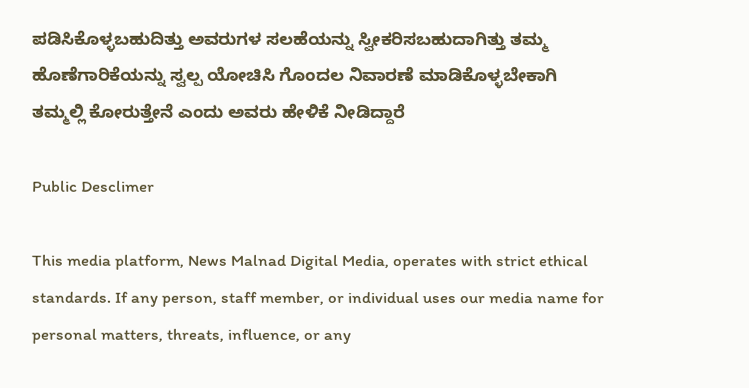ಪಡಿಸಿಕೊಳ್ಳಬಹುದಿತ್ತು ಅವರುಗಳ ಸಲಹೆಯನ್ನು ಸ್ವೀಕರಿಸಬಹುದಾಗಿತ್ತು ತಮ್ಮ ಹೊಣೆಗಾರಿಕೆಯನ್ನು ಸ್ವಲ್ಪ ಯೋಚಿಸಿ ಗೊಂದಲ ನಿವಾರಣೆ ಮಾಡಿಕೊಳ್ಳಬೇಕಾಗಿ ತಮ್ಮಲ್ಲಿ ಕೋರುತ್ತೇನೆ ಎಂದು ಅವರು ಹೇಳಿಕೆ ನೀಡಿದ್ದಾರೆ

Public Desclimer

This media platform, News Malnad Digital Media, operates with strict ethical standards. If any person, staff member, or individual uses our media name for personal matters, threats, influence, or any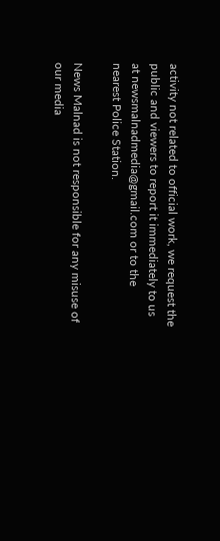activity not related to official work, we request the public and viewers to report it immediately to us at newsmalnadmedia@gmail.com or to the nearest Police Station.

News Malnad is not responsible for any misuse of our media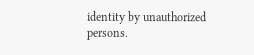identity by unauthorized persons.